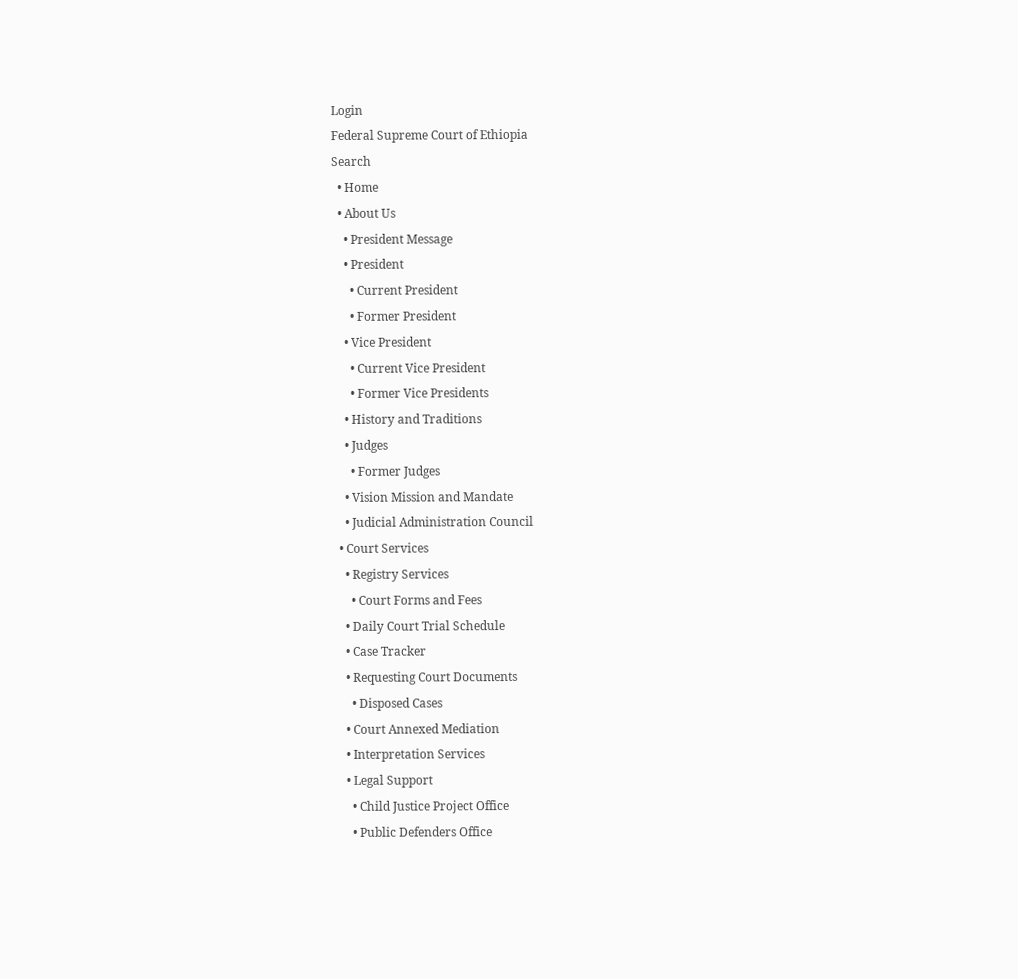Login
Federal Supreme Court of Ethiopia
Search
  • Home
  • About Us
    • President Message
    • President
      • Current President
      • Former President
    • Vice President
      • Current Vice President
      • Former Vice Presidents
    • History and Traditions
    • Judges
      • Former Judges
    • Vision Mission and Mandate
    • Judicial Administration Council
  • Court Services
    • Registry Services
      • Court Forms and Fees
    • Daily Court Trial Schedule
    • Case Tracker
    • Requesting Court Documents
      • Disposed Cases
    • Court Annexed Mediation
    • Interpretation Services
    • Legal Support
      • Child Justice Project Office
      • Public Defenders Office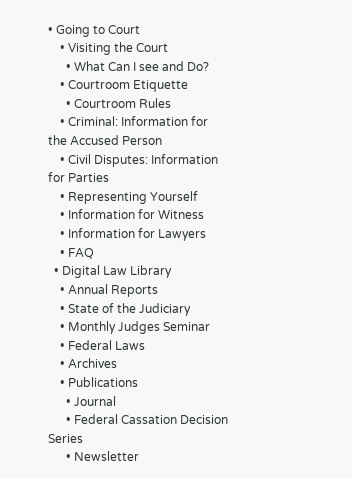• Going to Court
    • Visiting the Court
      • What Can I see and Do?
    • Courtroom Etiquette
      • Courtroom Rules
    • Criminal: Information for the Accused Person
    • Civil Disputes: Information for Parties
    • Representing Yourself
    • Information for Witness
    • Information for Lawyers
    • FAQ
  • Digital Law Library
    • Annual Reports
    • State of the Judiciary
    • Monthly Judges Seminar
    • Federal Laws
    • Archives
    • Publications
      • Journal
      • Federal Cassation Decision Series
      • Newsletter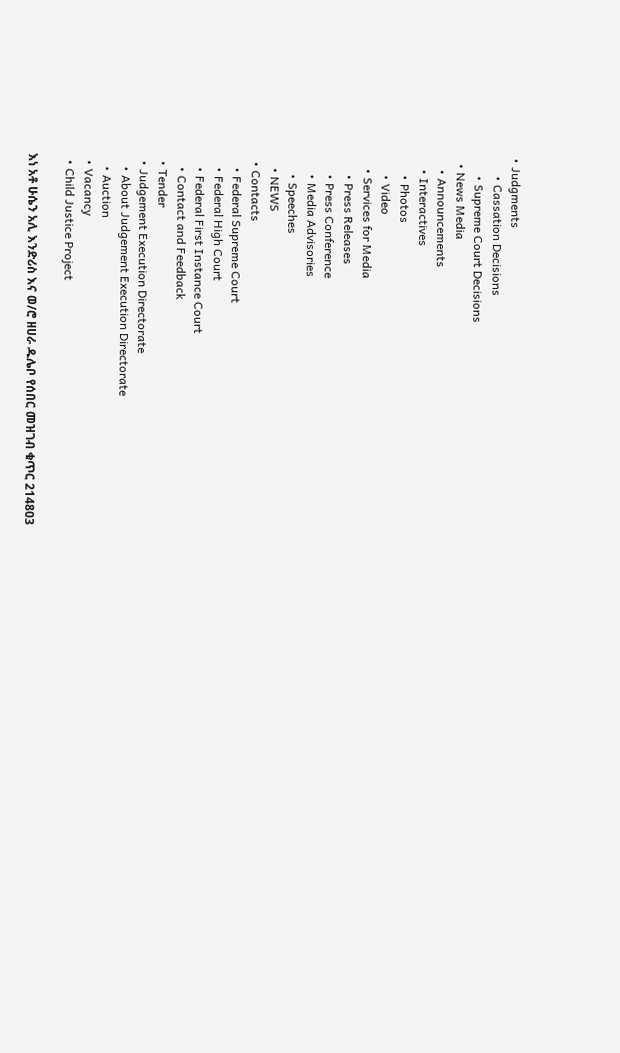• Judgments
      • Cassation Decisions
      • Supreme Court Decisions
  • News Media
    • Announcements
    • Interactives
      • Photos
      • Video
    • Services for Media
      • Press Releases
      • Press Conference
      • Media Advisories
      • Speeches
    • NEWS
  • Contacts
    • Federal Supreme Court
    • Federal High Court
    • Federal First Instance Court
    • Contact and Feedback
  • Tender
  • Judgement Execution Directorate
    • About Judgement Execution Directorate
    • Auction
  • Vacancy
  • Child Justice Project

እነ አቶ ሁሴን አሊ እንድሪስ እና ወ/ሮ ዘሀራ ዱሌቦ የሰበር መዝገብ ቁጥር 214803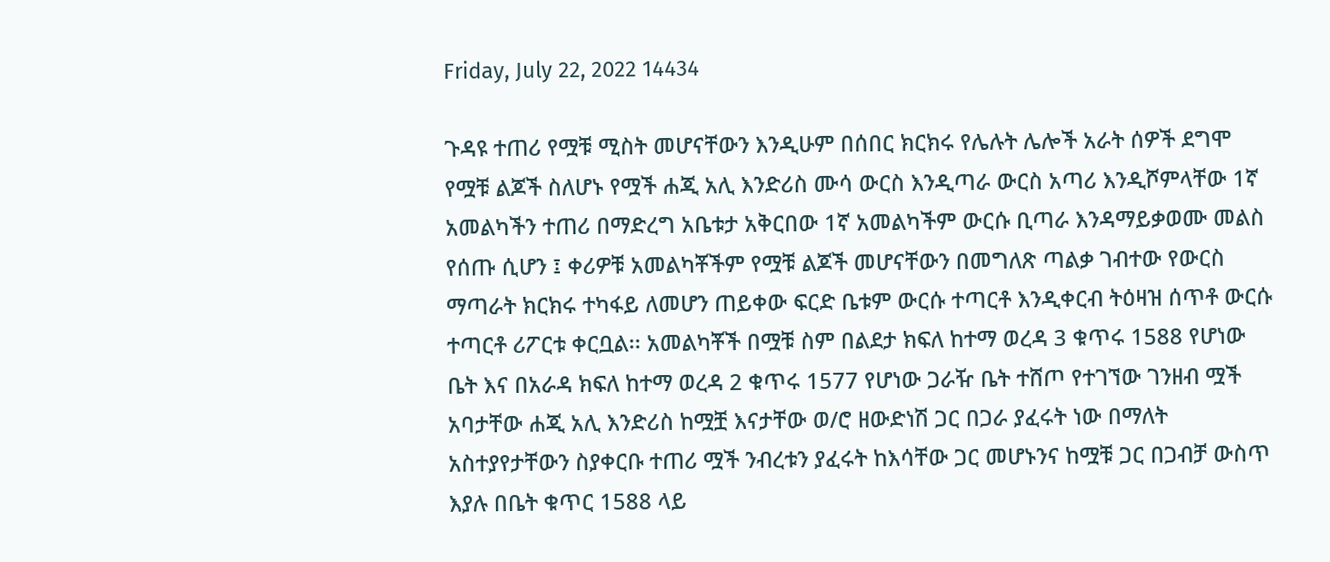Friday, July 22, 2022 14434

ጉዳዩ ተጠሪ የሟቹ ሚስት መሆናቸውን እንዲሁም በሰበር ክርክሩ የሌሉት ሌሎች አራት ሰዎች ደግሞ የሟቹ ልጆች ስለሆኑ የሟች ሐጂ አሊ እንድሪስ ሙሳ ውርስ እንዲጣራ ውርስ አጣሪ እንዲሾምላቸው 1ኛ አመልካችን ተጠሪ በማድረግ አቤቱታ አቅርበው 1ኛ አመልካችም ውርሱ ቢጣራ እንዳማይቃወሙ መልስ የሰጡ ሲሆን ፤ ቀሪዎቹ አመልካቾችም የሟቹ ልጆች መሆናቸውን በመግለጽ ጣልቃ ገብተው የውርስ ማጣራት ክርክሩ ተካፋይ ለመሆን ጠይቀው ፍርድ ቤቱም ውርሱ ተጣርቶ እንዲቀርብ ትዕዛዝ ሰጥቶ ውርሱ ተጣርቶ ሪፖርቱ ቀርቧል፡፡ አመልካቾች በሟቹ ስም በልደታ ክፍለ ከተማ ወረዳ 3 ቁጥሩ 1588 የሆነው ቤት እና በአራዳ ክፍለ ከተማ ወረዳ 2 ቁጥሩ 1577 የሆነው ጋራዥ ቤት ተሸጦ የተገኘው ገንዘብ ሟች አባታቸው ሐጂ አሊ እንድሪስ ከሟቿ እናታቸው ወ/ሮ ዘውድነሽ ጋር በጋራ ያፈሩት ነው በማለት አስተያየታቸውን ስያቀርቡ ተጠሪ ሟች ንብረቱን ያፈሩት ከእሳቸው ጋር መሆኑንና ከሟቹ ጋር በጋብቻ ውስጥ እያሉ በቤት ቁጥር 1588 ላይ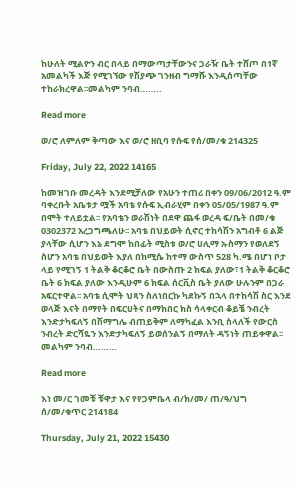ከሁለት ሚልዮን ብር በላይ በማውጣታቸውንና ጋራዥ ቤት ተሸጦ በ1ኛ አመልካች እጅ የሚገኘው የሽያጭ ገንዘብ ግማሹ እንዲሰጣቸው ተከራክረዋል፡፡መልካም ንባብ……..

Read more

ወ/ሮ ለምለም ቅጣው እና ወ/ሮ ዘቢባ የሱፍ የሰ/መ/ቁ 214325

Friday, July 22, 2022 14165

ከመዝገቡ መረዳት እንደሚቻለው የአሁን ተጠሪ በቀን 09/06/2012 ዓ.ም ባቀረቡት አቤቱታ ሟች አባቴ የሱፍ ኢብራሂም በቀን 05/05/1987 ዓ.ም በሞት ተለይቷል፡፡ የአባቴን ወራሽነት በደዋ ጨፋ ወረዳ ፍ/ቤት በመ/ቁ 0302372 አረጋግጫለሁ፡፡ አባቴ በህይወት ሲኖር ተከሳሽን አግብቶ 6 ልጅ ያላቸው ሲሆን እኔ ደግሞ ከበፊት ሚስቱ ወ/ሮ ሀሊማ ኡስማን የወለደኝ ስሆን አባቴ በህይወት እያለ በከሚሴ ከተማ ውስጥ 528 ካ.ሜ በሆነ ቦታ ላይ የሚገኝ 1 ትልቅ ቆርቆሮ ቤት በውስጡ 2 ክፍል ያለው፣1 ትልቅ ቆርቆሮ ቤት 6 ክፍል ያለው እንዲሁም 6 ክፍል ሰርቪስ ቤት ያለው ሁሉንም በጋራ አፍርተዋል፡፡ አባቴ ሲሞት ህጻን ስለነበርኩ ካደኩኝ በኋላ በተከሳሽ ስር እንደ ወላጅ እናት በማየት በፍርሀትና በማክበር ክስ ሳላቀርብ ቆይቼ ንብረት እንድታካፍለኝ በሽማግሌ ብጠይቅም ለማካፈል እንቢ ስላለች የውርስ ንብረት ድርሻዬን እንድታካፍለኝ ይወሰንልኝ በማለት ዳኝነት ጠይቀዋል፡፡መልካም ንባብ………

Read more

እነ መ/ር ገመቹ ቹዋታ እና የየጋምቤላ ብ/ክ/መ/ ጠ/ዓ/ህግ ሰ/መ/ቁጥር 214184

Thursday, July 21, 2022 15430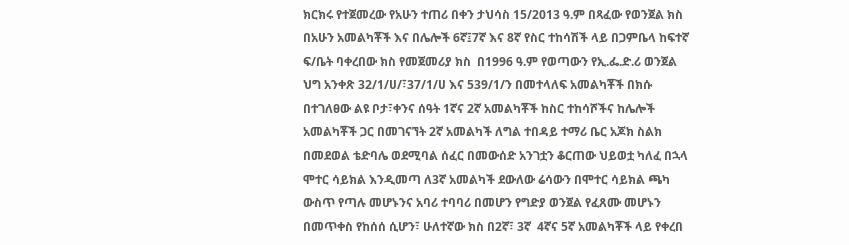ክርክሩ የተጀመረው የአሁን ተጠሪ በቀን ታህሳስ 15/2013 ዓ.ም በጻፈው የወንጀል ክስ በአሁን አመልካቾች እና በሌሎች 6ኛ፤7ኛ እና 8ኛ የስር ተከሳሽች ላይ በጋምቤላ ከፍተኛ ፍ/ቤት ባቀረበው ክስ የመጀመሪያ ክስ  በ1996 ዓ.ም የወጣውን የኢ.ፌ.ድ.ሪ ወንጀል ህግ አንቀጽ 32/1/ሀ/፣37/1/ሀ እና 539/1/ን በመተላለፍ አመልካቾች በክሱ በተገለፀው ልዩ ቦታ፣ቀንና ሰዓት 1ኛና 2ኛ አመልካቾች ከስር ተከሳሾችና ከሌሎች አመልካቾች ጋር በመገናኘት 2ኛ አመልካች ለግል ተበዳይ ተማሪ ቤር አጆክ ስልክ በመደወል ቴድባሌ ወደሚባል ሰፈር በመውሰድ አንገቷን ቆርጠው ህይወቷ ካለፈ በኋላ ሞተር ሳይክል እንዲመጣ ለ3ኛ አመልካች ደውለው ሬሳውን በሞተር ሳይክል ጫካ ውስጥ የጣሉ መሆኑንና አባሪ ተባባሪ በመሆን የግድያ ወንጀል የፈጸሙ መሆኑን በመጥቀስ የከሰሰ ሲሆን፣ ሁለተኛው ክስ በ2ኛ፣ 3ኛ  4ኛና 5ኛ አመልካቾች ላይ የቀረበ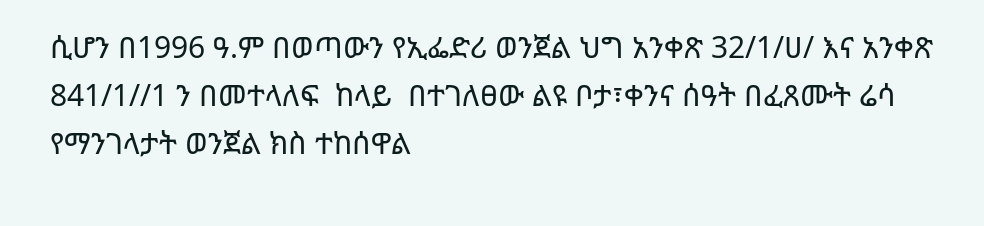ሲሆን በ1996 ዓ.ም በወጣውን የኢፌድሪ ወንጀል ህግ አንቀጽ 32/1/ሀ/ እና አንቀጽ 841/1//1 ን በመተላለፍ  ከላይ  በተገለፀው ልዩ ቦታ፣ቀንና ሰዓት በፈጸሙት ሬሳ የማንገላታት ወንጀል ክስ ተከሰዋል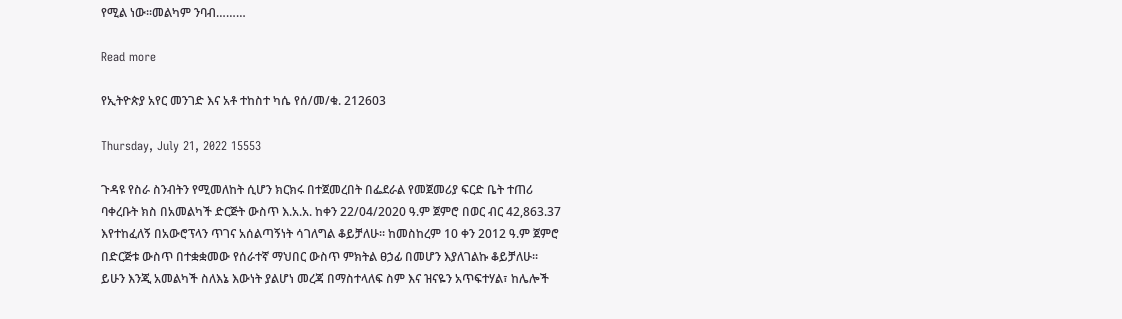የሚል ነው፡፡መልካም ንባብ………

Read more

የኢትዮጵያ አየር መንገድ እና አቶ ተከስተ ካሴ የሰ/መ/ቁ. 212603

Thursday, July 21, 2022 15553

ጉዳዩ የስራ ስንብትን የሚመለከት ሲሆን ክርክሩ በተጀመረበት በፌደራል የመጀመሪያ ፍርድ ቤት ተጠሪ ባቀረቡት ክስ በአመልካች ድርጅት ውስጥ እ.አ.አ. ከቀን 22/04/2020 ዓ.ም ጀምሮ በወር ብር 42,863.37 እየተከፈለኝ በአውሮፕላን ጥገና አሰልጣኝነት ሳገለግል ቆይቻለሁ፡፡ ከመስከረም 10 ቀን 2012 ዓ.ም ጀምሮ በድርጅቱ ውስጥ በተቋቋመው የሰራተኛ ማህበር ውስጥ ምክትል ፀኃፊ በመሆን እያለገልኩ ቆይቻለሁ፡፡ ይሁን እንጂ አመልካች ስለእኔ እውነት ያልሆነ መረጃ በማስተላለፍ ስም እና ዝናዬን አጥፍተሃል፣ ከሌሎች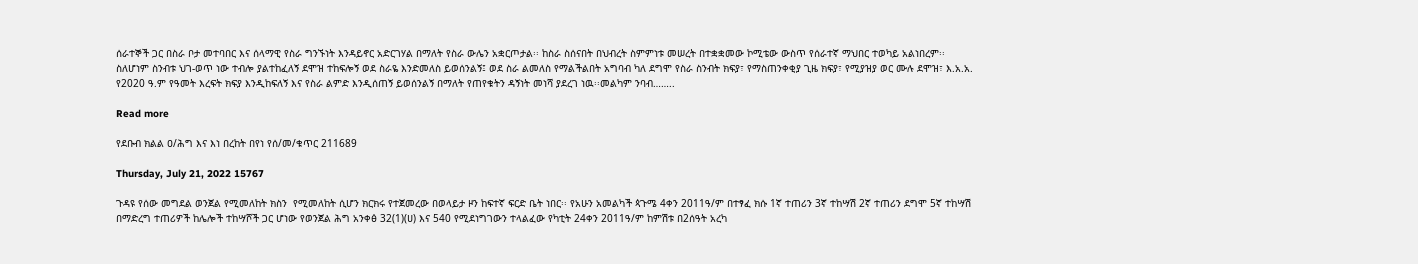ሰራተኞች ጋር በስራ ቦታ መተባበር እና ሰላማዊ የስራ ግንኙነት እንዳይኖር አድርገሃል በማለት የስራ ውሌን አቋርጦታል፡፡ ከስራ ስሰናበት በህብረት ስምምነቱ መሠረት በተቋቋመው ኮሚቴው ውስጥ የሰራተኛ ማህበር ተወካይ አልነበረም፡፡ ስለሆነም ስንብቱ ህገ-ወጥ ነው ተብሎ ያልተከፈለኝ ደሞዝ ተከፍሎኝ ወደ ስራዬ እንድመለስ ይወሰንልኝ፤ ወደ ስራ ልመለስ የማልችልበት አግባብ ካለ ደግሞ የስራ ስንብት ክፍያ፣ የማስጠንቀቂያ ጊዜ ክፍያ፣ የሚያዝያ ወር ሙሉ ደሞዝ፣ እ.አ.አ. የ2020 ዓ.ም የዓመት እረፍት ክፍያ እንዲከፍለኝ እና የስራ ልምድ እንዲሰጠኝ ይወሰንልኝ በማለት የጠየቁትን ዳኝነት መነሻ ያደረገ ነዉ፡፡መልካም ንባብ……..

Read more

የደቡብ ክልል ዐ/ሕግ እና እነ በረከት በየነ የሰ/መ/ቁጥር 211689

Thursday, July 21, 2022 15767

ጉዳዩ የሰው መግደል ወንጀል የሚመለከት ክስን  የሚመለከት ሲሆን ክርክሩ የተጀመረው በወላይታ ዞን ከፍተኛ ፍርድ ቤት ነበር፡፡ የአሁን አመልካች ጳጉሜ 4ቀን 2011ዓ/ም በተፃፈ ክሱ 1ኛ ተጠሪን 3ኛ ተከሣሽ 2ኛ ተጠሪን ደግሞ 5ኛ ተከሣሽ በማድረግ ተጠሪዎች ከሌሎች ተከሣሾች ጋር ሆነው የወንጀል ሕግ አንቀፅ 32(1)(ሀ) እና 540 የሚደነግገውን ተላልፈው የካቲት 24ቀን 2011ዓ/ም ከምሽቱ በ2ሰዓት አረካ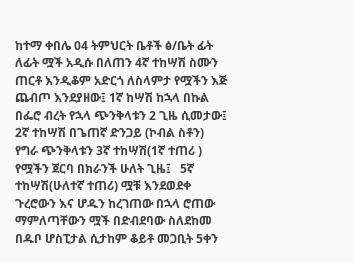ከተማ ቀበሌ 04 ትምህርት ቤቶች ፅ/ቤት ፊት ለፊት ሟች አዲሱ በለጠን 4ኛ ተከሣሽ ስሙን ጠርቶ እንዲቆም አድርጎ ለስላምታ የሟችን እጅ ጨብጦ እንደያዘው፤ 1ኛ ከሣሽ ከኋላ በኩል በፌሮ ብረት የኋላ ጭንቅላቱን 2 ጊዜ ሲመታው፤ 2ኛ ተከሣሽ በጌጠኛ ድንጋይ (ኮብል ስቶን) የግራ ጭንቅላቱን 3ኛ ተከሣሽ(1ኛ ተጠሪ ) የሟችን ጀርባ በክራንች ሁለት ጊዜ፤   5ኛ ተከሣሽ(ሁለተኛ ተጠሪ) ሟቹ እንደወደቀ ጉረሮውን እና ሆዱን ከረገጠው በኋላ ሮጠው ማምለጣቸውን ሟች በድብደባው ስለደከመ በዱቦ ሆስፒታል ሲታከም ቆይቶ መጋቢት 5ቀን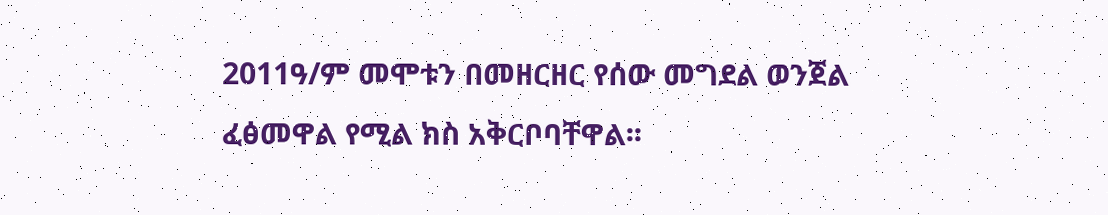2011ዓ/ም መሞቱን በመዘርዘር የሰው መግደል ወንጀል ፈፅመዋል የሚል ክስ አቅርቦባቸዋል፡፡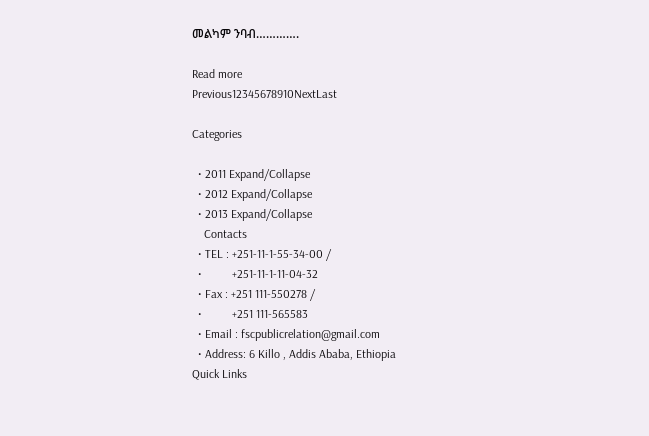መልካም ንባብ………….

Read more
Previous12345678910NextLast

Categories

  • 2011 Expand/Collapse
  • 2012 Expand/Collapse
  • 2013 Expand/Collapse
    Contacts
  • TEL : +251-11-1-55-34-00 /
  •          +251-11-1-11-04-32
  • Fax : +251 111-550278 /
  •          +251 111-565583
  • Email : fscpublicrelation@gmail.com
  • Address: 6 Killo , Addis Ababa, Ethiopia
Quick Links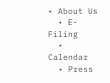• About Us
  • E-Filing
  • Calendar
  • Press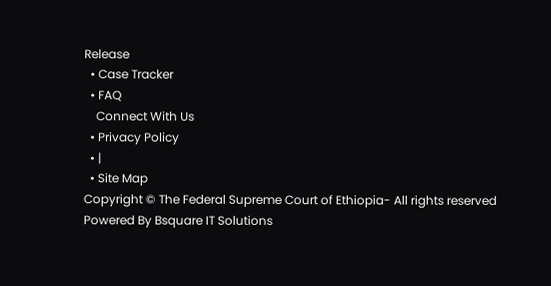Release
  • Case Tracker
  • FAQ
    Connect With Us
  • Privacy Policy
  • |
  • Site Map
Copyright © The Federal Supreme Court of Ethiopia- All rights reserved
Powered By Bsquare IT Solutions